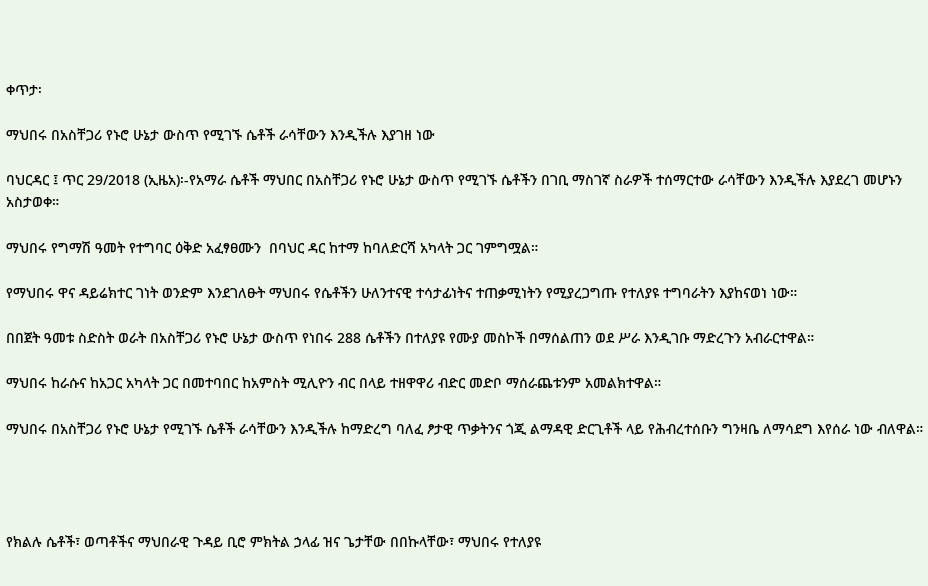ቀጥታ፡

ማህበሩ በአስቸጋሪ የኑሮ ሁኔታ ውስጥ የሚገኙ ሴቶች ራሳቸውን እንዲችሉ እያገዘ ነው

ባህርዳር ፤ ጥር 29/2018 (ኢዜአ)፡-የአማራ ሴቶች ማህበር በአስቸጋሪ የኑሮ ሁኔታ ውስጥ የሚገኙ ሴቶችን በገቢ ማስገኛ ስራዎች ተሰማርተው ራሳቸውን እንዲችሉ እያደረገ መሆኑን አስታወቀ።

ማህበሩ የግማሽ ዓመት የተግባር ዕቅድ አፈፃፀሙን  በባህር ዳር ከተማ ከባለድርሻ አካላት ጋር ገምግሟል።

የማህበሩ ዋና ዳይሬክተር ገነት ወንድም እንደገለፁት ማህበሩ የሴቶችን ሁለንተናዊ ተሳታፊነትና ተጠቃሚነትን የሚያረጋግጡ የተለያዩ ተግባራትን እያከናወነ ነው።

በበጀት ዓመቱ ስድስት ወራት በአስቸጋሪ የኑሮ ሁኔታ ውስጥ የነበሩ 288 ሴቶችን በተለያዩ የሙያ መስኮች በማሰልጠን ወደ ሥራ እንዲገቡ ማድረጉን አብራርተዋል።

ማህበሩ ከራሱና ከአጋር አካላት ጋር በመተባበር ከአምስት ሚሊዮን ብር በላይ ተዘዋዋሪ ብድር መድቦ ማሰራጨቱንም አመልክተዋል።

ማህበሩ በአስቸጋሪ የኑሮ ሁኔታ የሚገኙ ሴቶች ራሳቸውን እንዲችሉ ከማድረግ ባለፈ ፆታዊ ጥቃትንና ጎጂ ልማዳዊ ድርጊቶች ላይ የሕብረተሰቡን ግንዛቤ ለማሳደግ እየሰራ ነው ብለዋል።




የክልሉ ሴቶች፣ ወጣቶችና ማህበራዊ ጉዳይ ቢሮ ምክትል ኃላፊ ዝና ጌታቸው በበኩላቸው፣ ማህበሩ የተለያዩ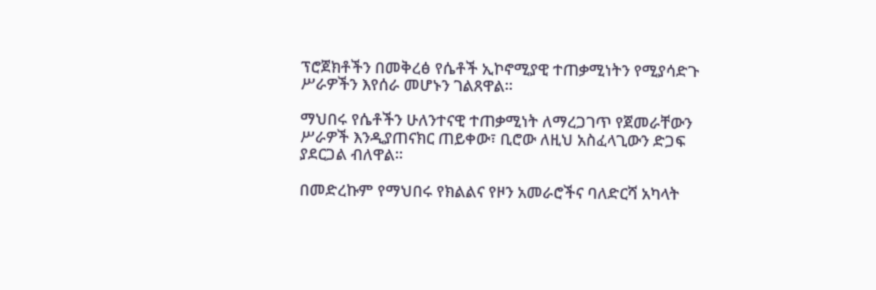ፕሮጀክቶችን በመቅረፅ የሴቶች ኢኮኖሚያዊ ተጠቃሚነትን የሚያሳድጉ ሥራዎችን እየሰራ መሆኑን ገልጸዋል።

ማህበሩ የሴቶችን ሁለንተናዊ ተጠቃሚነት ለማረጋገጥ የጀመራቸውን ሥራዎች እንዲያጠናክር ጠይቀው፣ ቢሮው ለዚህ አስፈላጊውን ድጋፍ ያደርጋል ብለዋል።

በመድረኩም የማህበሩ የክልልና የዞን አመራሮችና ባለድርሻ አካላት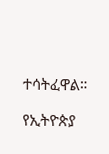ተሳትፈዋል።

የኢትዮጵያ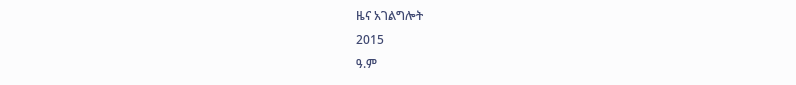ዜና አገልግሎት
2015
ዓ.ም